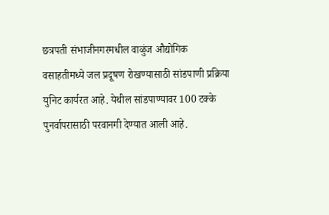छत्रपती संभाजीनगरमधील वाळुंज औद्योगिक वसाहतीमध्ये जल प्रदूषण रोखण्यासाठी सांडपाणी प्रक्रिया युनिट कार्यरत आहे. येथील सांडपाण्यावर 100 टक्के पुनर्वापरासाठी परवानगी देण्यात आली आहे.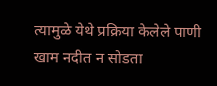त्यामुळे येथे प्रक्रिया केलेले पाणी खाम नदीत न सोडता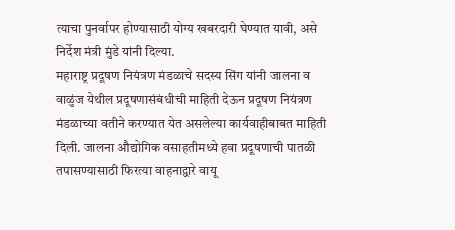त्याचा पुनर्वापर होण्यासाठी योग्य खबरदारी घेण्यात यावी, असे निर्देश मंत्री मुंडे यांनी दिल्या.
महाराष्ट्र प्रदूषण नियंत्रण मंडळाचे सदस्य सिंग यांनी जालना व वाळुंज येथील प्रदूषणासंबंधीची माहिती देऊन प्रदूषण नियंत्रण मंडळाच्या वतीने करण्यात येत असलेल्या कार्यवाहीबाबत माहिती दिली. जालना औद्योगिक वसाहतीमध्ये हवा प्रदूषणाची पातळी तपासण्यासाठी फिरत्या वाहनाद्वारे वायू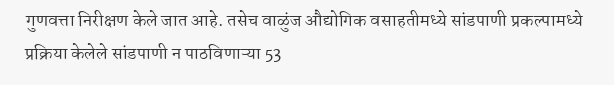गुणवत्ता निरीक्षण केले जात आहे. तसेच वाळुंज औद्योगिक वसाहतीमध्ये सांडपाणी प्रकल्पामध्ये प्रक्रिया केलेले सांडपाणी न पाठविणाऱ्या 53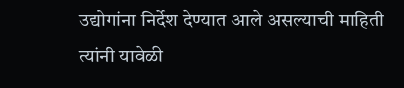उद्योगांना निर्देश देण्यात आले असल्याची माहिती त्यांनी यावेळी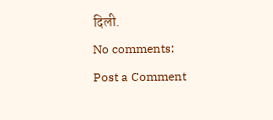दिली.
No comments:
Post a Comment